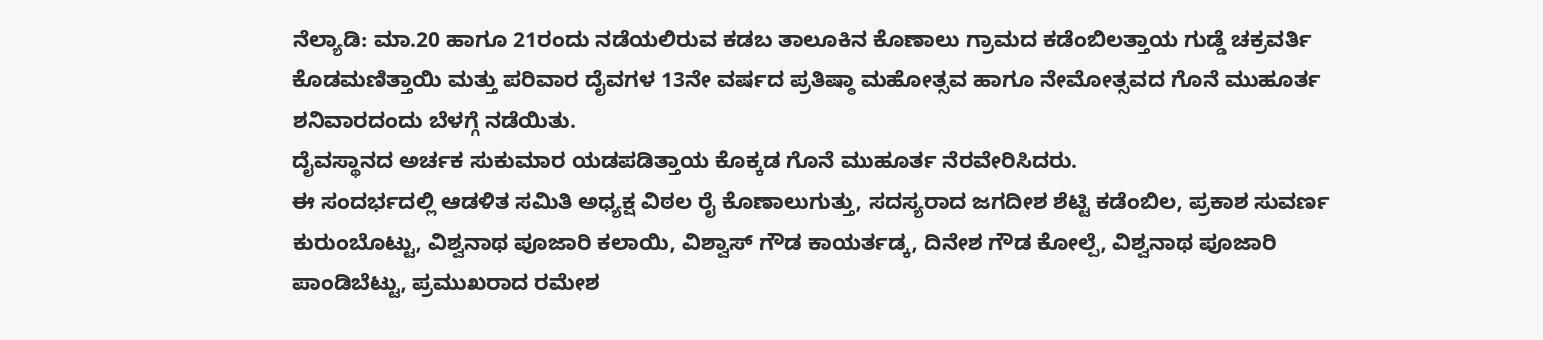ನೆಲ್ಯಾಡಿ: ಮಾ.20 ಹಾಗೂ 21ರಂದು ನಡೆಯಲಿರುವ ಕಡಬ ತಾಲೂಕಿನ ಕೊಣಾಲು ಗ್ರಾಮದ ಕಡೆಂಬಿಲತ್ತಾಯ ಗುಡ್ಡೆ ಚಕ್ರವರ್ತಿ ಕೊಡಮಣಿತ್ತಾಯಿ ಮತ್ತು ಪರಿವಾರ ದೈವಗಳ 13ನೇ ವರ್ಷದ ಪ್ರತಿಷ್ಠಾ ಮಹೋತ್ಸವ ಹಾಗೂ ನೇಮೋತ್ಸವದ ಗೊನೆ ಮುಹೂರ್ತ ಶನಿವಾರದಂದು ಬೆಳಗ್ಗೆ ನಡೆಯಿತು.
ದೈವಸ್ಥಾನದ ಅರ್ಚಕ ಸುಕುಮಾರ ಯಡಪಡಿತ್ತಾಯ ಕೊಕ್ಕಡ ಗೊನೆ ಮುಹೂರ್ತ ನೆರವೇರಿಸಿದರು.
ಈ ಸಂದರ್ಭದಲ್ಲಿ ಆಡಳಿತ ಸಮಿತಿ ಅಧ್ಯಕ್ಷ ವಿಠಲ ರೈ ಕೊಣಾಲುಗುತ್ತು, ಸದಸ್ಯರಾದ ಜಗದೀಶ ಶೆಟ್ಟಿ ಕಡೆಂಬಿಲ, ಪ್ರಕಾಶ ಸುವರ್ಣ ಕುರುಂಬೊಟ್ಟು, ವಿಶ್ವನಾಥ ಪೂಜಾರಿ ಕಲಾಯಿ, ವಿಶ್ವಾಸ್ ಗೌಡ ಕಾಯರ್ತಡ್ಕ, ದಿನೇಶ ಗೌಡ ಕೋಲ್ಪೆ, ವಿಶ್ವನಾಥ ಪೂಜಾರಿ ಪಾಂಡಿಬೆಟ್ಟು, ಪ್ರಮುಖರಾದ ರಮೇಶ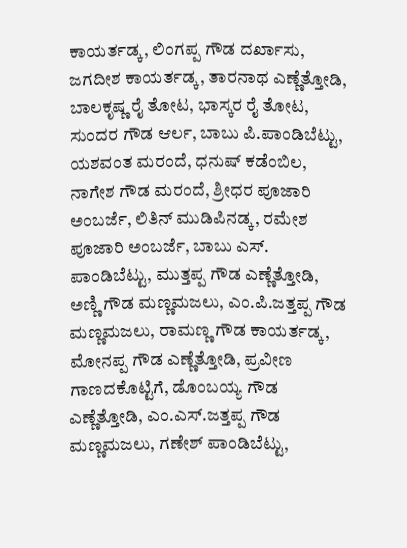ಕಾಯರ್ತಡ್ಕ, ಲಿಂಗಪ್ಪ ಗೌಡ ದರ್ಖಾಸು, ಜಗದೀಶ ಕಾಯರ್ತಡ್ಕ, ತಾರನಾಥ ಎಣ್ಣೆತ್ತೋಡಿ, ಬಾಲಕೃಷ್ಣ ರೈ ತೋಟ, ಭಾಸ್ಕರ ರೈ ತೋಟ, ಸುಂದರ ಗೌಡ ಆರ್ಲ, ಬಾಬು ಪಿ.ಪಾಂಡಿಬೆಟ್ಟು, ಯಶವಂತ ಮರಂದೆ, ಧನುಷ್ ಕಡೆಂಬಿಲ, ನಾಗೇಶ ಗೌಡ ಮರಂದೆ, ಶ್ರೀಧರ ಪೂಜಾರಿ ಅಂಬರ್ಜೆ, ಲಿತಿನ್ ಮುಡಿಪಿನಡ್ಕ, ರಮೇಶ ಪೂಜಾರಿ ಅಂಬರ್ಜೆ, ಬಾಬು ಎಸ್. ಪಾಂಡಿಬೆಟ್ಟು, ಮುತ್ತಪ್ಪ ಗೌಡ ಎಣ್ಣೆತ್ತೋಡಿ, ಅಣ್ಣಿ ಗೌಡ ಮಣ್ಣಮಜಲು, ಎಂ.ಪಿ.ಜತ್ತಪ್ಪ ಗೌಡ ಮಣ್ಣಮಜಲು, ರಾಮಣ್ಣ ಗೌಡ ಕಾಯರ್ತಡ್ಕ, ಮೋನಪ್ಪ ಗೌಡ ಎಣ್ಣೆತ್ತೋಡಿ, ಪ್ರವೀಣ ಗಾಣದಕೊಟ್ಟಿಗೆ, ಡೊಂಬಯ್ಯ ಗೌಡ ಎಣ್ಣೆತ್ತೋಡಿ, ಎಂ.ಎಸ್.ಜತ್ತಪ್ಪ ಗೌಡ ಮಣ್ಣಮಜಲು, ಗಣೇಶ್ ಪಾಂಡಿಬೆಟ್ಟು,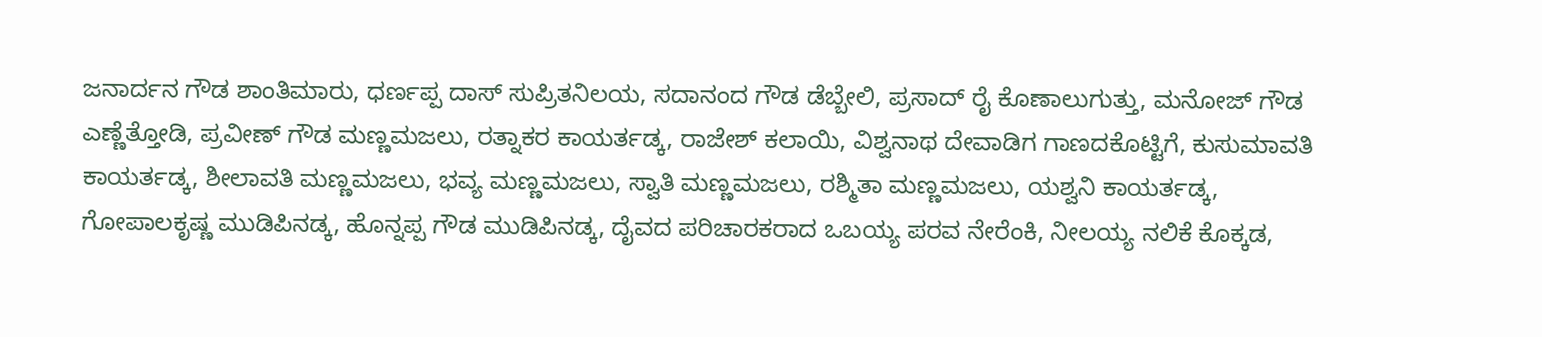ಜನಾರ್ದನ ಗೌಡ ಶಾಂತಿಮಾರು, ಧರ್ಣಪ್ಪ ದಾಸ್ ಸುಪ್ರಿತನಿಲಯ, ಸದಾನಂದ ಗೌಡ ಡೆಬ್ಬೇಲಿ, ಪ್ರಸಾದ್ ರೈ ಕೊಣಾಲುಗುತ್ತು, ಮನೋಜ್ ಗೌಡ ಎಣ್ಣೆತ್ತೋಡಿ, ಪ್ರವೀಣ್ ಗೌಡ ಮಣ್ಣಮಜಲು, ರತ್ನಾಕರ ಕಾಯರ್ತಡ್ಕ, ರಾಜೇಶ್ ಕಲಾಯಿ, ವಿಶ್ವನಾಥ ದೇವಾಡಿಗ ಗಾಣದಕೊಟ್ಟಿಗೆ, ಕುಸುಮಾವತಿ ಕಾಯರ್ತಡ್ಕ, ಶೀಲಾವತಿ ಮಣ್ಣಮಜಲು, ಭವ್ಯ ಮಣ್ಣಮಜಲು, ಸ್ವಾತಿ ಮಣ್ಣಮಜಲು, ರಶ್ಮಿತಾ ಮಣ್ಣಮಜಲು, ಯಶ್ವನಿ ಕಾಯರ್ತಡ್ಕ, ಗೋಪಾಲಕೃಷ್ಣ ಮುಡಿಪಿನಡ್ಕ, ಹೊನ್ನಪ್ಪ ಗೌಡ ಮುಡಿಪಿನಡ್ಕ, ದೈವದ ಪರಿಚಾರಕರಾದ ಒಬಯ್ಯ ಪರವ ನೇರೆಂಕಿ, ನೀಲಯ್ಯ ನಲಿಕೆ ಕೊಕ್ಕಡ,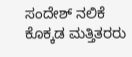ಸಂದೇಶ್ ನಲಿಕೆ ಕೊಕ್ಕಡ ಮತ್ತಿತರರು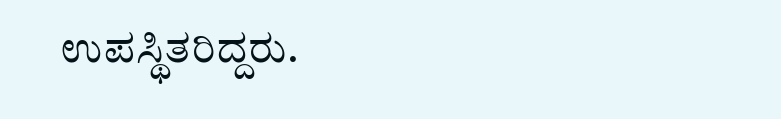ಉಪಸ್ಥಿತರಿದ್ದರು.